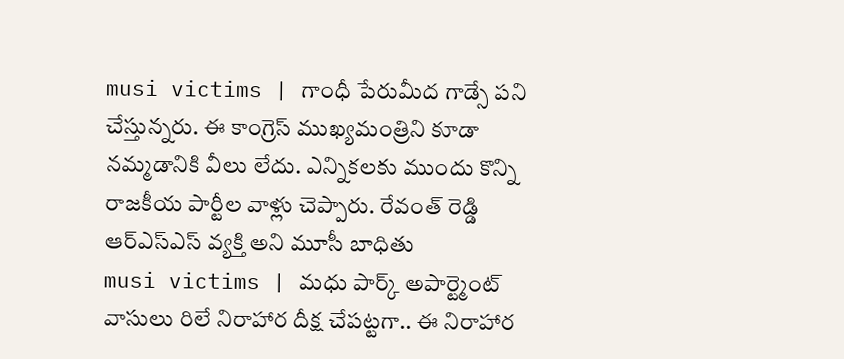musi victims | గాంధీ పేరుమీద గాడ్సే పని చేస్తున్నరు. ఈ కాంగ్రెస్ ముఖ్యమంత్రిని కూడా నమ్మడానికి వీలు లేదు. ఎన్నికలకు ముందు కొన్ని రాజకీయ పార్టీల వాళ్లు చెప్పారు. రేవంత్ రెడ్డి ఆర్ఎస్ఎస్ వ్యక్తి అని మూసీ బాధితు
musi victims | మధు పార్క్ అపార్ట్మెంట్ వాసులు రిలే నిరాహార దీక్ష చేపట్టగా.. ఈ నిరాహార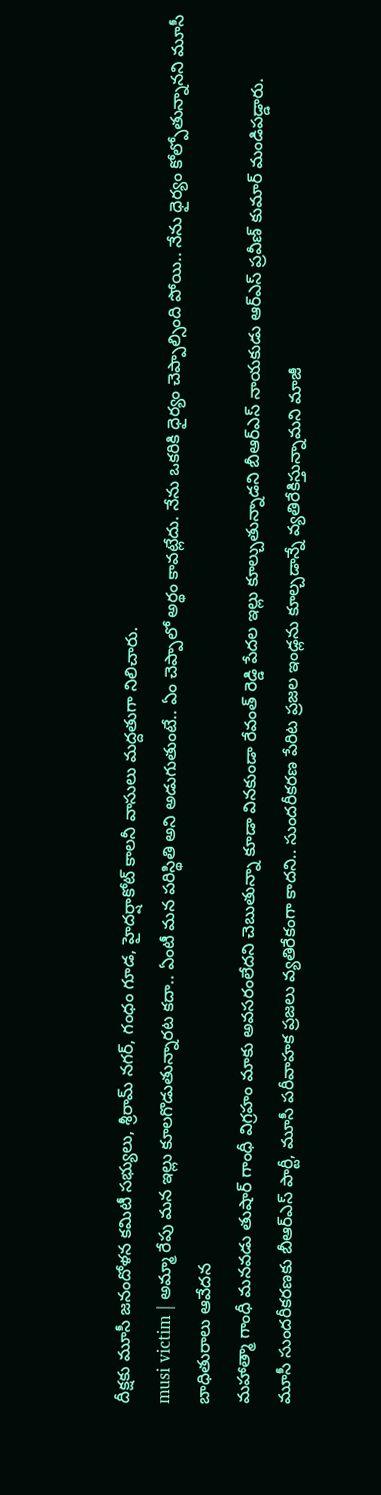దీక్షకు మూసీ జనందోళన కమిటీ సభ్యులు, శ్రీరామ్ నగర్, గంధం గూడ, హైదర్షాకోట్ కాలనీ వాసులు మద్దతుగా నిలిచారు.
musi victim | అమ్మా రేపు మన ఇల్లు కూలగొడుతున్నారట కదా.. ఏంటీ మన పరిస్థితి అని అడుగుతుంటే.. ఏం చెప్పాలో అర్థం కావట్లేదు. నేను ఒకరికి ధైర్యం చెప్పాల్సింది పోయి.. నేను ధైర్యం కోల్పోతున్నానని మూసీ బాధితురాలు ఆవేదన
మహాత్మా గాంధీ మనవడు తుషార్ గాంధీ విగ్రహం మాకు అవసరంలేదని చెబుతున్నా కూడా వినకుండా రేవంత్ రెడ్డి పేదల ఇల్లు కూల్చుతున్నాడని బీఆర్ఎస్ నాయకుడు ఆర్ఎస్ ప్రవీణ్ కుమార్ మండిపడ్డారు.
మూసీ సుందరీకరణకు బీఆర్ఎస్ పార్టీ, మూసీ పరీవాహక ప్రజలు వ్యతిరేకంగా కాదని.. సుందరీకరణ పేరిట ప్రజల ఇండ్లను కూల్చడాన్నే వ్యతిరేకిస్తున్నామని మాజీ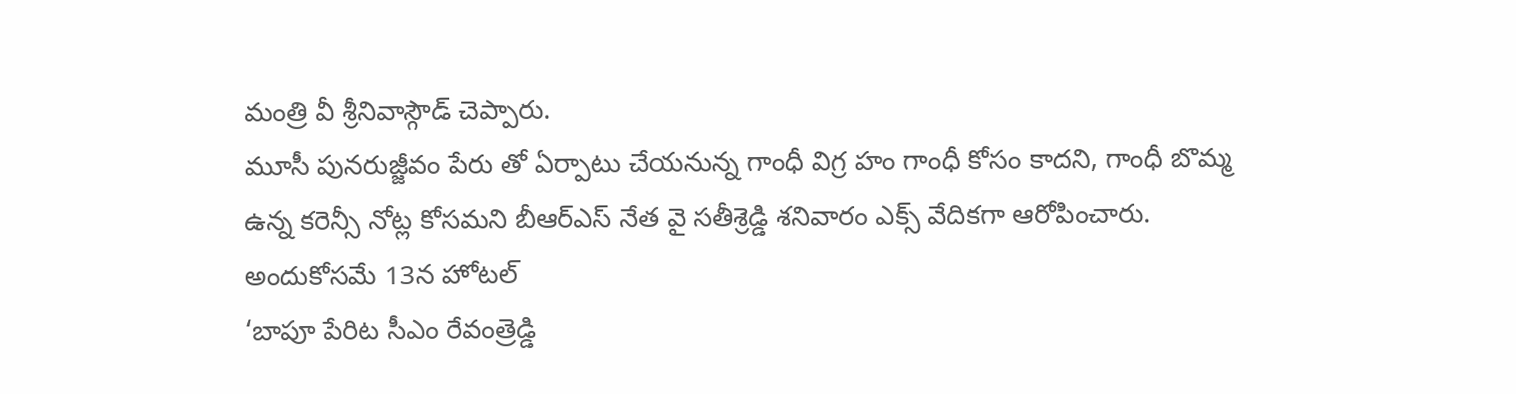మంత్రి వీ శ్రీనివాస్గౌడ్ చెప్పారు.
మూసీ పునరుజ్జీవం పేరు తో ఏర్పాటు చేయనున్న గాంధీ విగ్ర హం గాంధీ కోసం కాదని, గాంధీ బొమ్మ ఉన్న కరెన్సీ నోట్ల కోసమని బీఆర్ఎస్ నేత వై సతీశ్రెడ్డి శనివారం ఎక్స్ వేదికగా ఆరోపించారు. అందుకోసమే 13న హోటల్
‘బాపూ పేరిట సీఎం రేవంత్రెడ్డి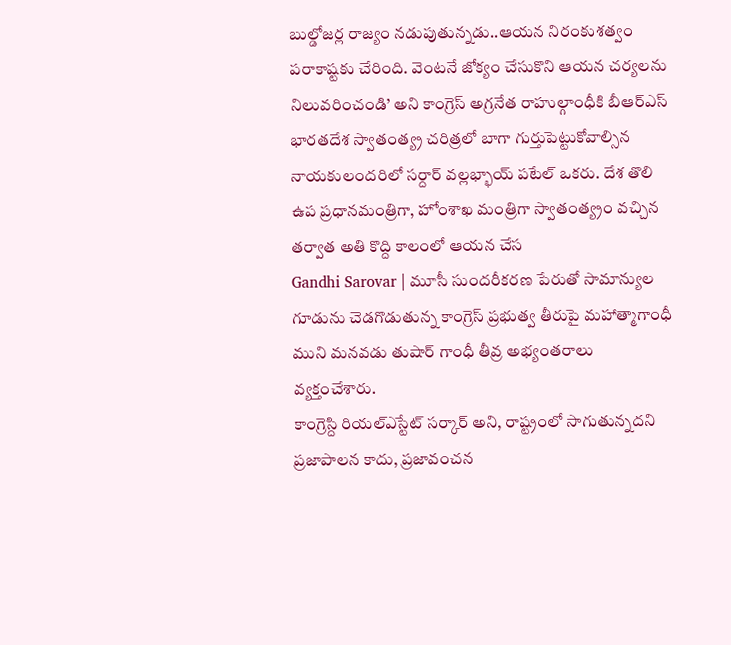బుల్డోజర్ల రాజ్యం నడుపుతున్నడు..ఆయన నిరంకుశత్వం పరాకాష్టకు చేరింది. వెంటనే జోక్యం చేసుకొని ఆయన చర్యలను నిలువరించండి’ అని కాంగ్రెస్ అగ్రనేత రాహుల్గాంధీకి బీఆర్ఎస్
భారతదేశ స్వాతంత్య్ర చరిత్రలో బాగా గుర్తుపెట్టుకోవాల్సిన నాయకులందరిలో సర్దార్ వల్లభ్భాయ్ పటేల్ ఒకరు. దేశ తొలి ఉప ప్రధానమంత్రిగా, హోంశాఖ మంత్రిగా స్వాతంత్య్రం వచ్చిన తర్వాత అతి కొద్ది కాలంలో ఆయన చేస
Gandhi Sarovar | మూసీ సుందరీకరణ పేరుతో సామాన్యుల గూడును చెడగొడుతున్న కాంగ్రెస్ ప్రభుత్వ తీరుపై మహాత్మాగాంధీ ముని మనవడు తుషార్ గాంధీ తీవ్ర అభ్యంతరాలు వ్యక్తంచేశారు.
కాంగ్రెస్ది రియల్ఎస్టేట్ సర్కార్ అని, రాష్ట్రంలో సాగుతున్నదని ప్రజాపాలన కాదు, ప్రజావంచన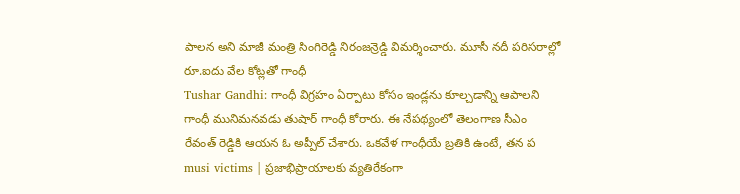పాలన అని మాజీ మంత్రి సింగిరెడ్డి నిరంజన్రెడ్డి విమర్శించారు. మూసీ నదీ పరిసరాల్లో రూ.ఐదు వేల కోట్లతో గాంధీ
Tushar Gandhi: గాంధీ విగ్రహం ఏర్పాటు కోసం ఇండ్లను కూల్చడాన్ని ఆపాలని గాంధీ మునిమనవడు తుషార్ గాంధీ కోరారు. ఈ నేపథ్యంలో తెలంగాణ సీఎం రేవంత్ రెడ్డికి ఆయన ఓ అప్పీల్ చేశారు. ఒకవేళ గాంధీయే బ్రతికి ఉంటే, తన ప
musi victims | ప్రజాభిప్రాయాలకు వ్యతిరేకంగా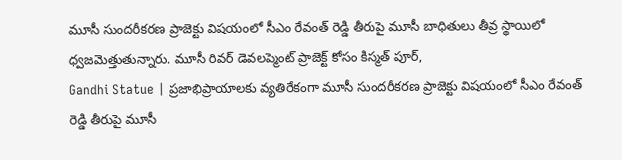మూసీ సుందరీకరణ ప్రాజెక్టు విషయంలో సీఎం రేవంత్ రెడ్డి తీరుపై మూసీ బాధితులు తీవ్ర స్థాయిలో ధ్వజమెత్తుతున్నారు. మూసీ రివర్ డెవలప్మెంట్ ప్రాజెక్ట్ కోసం కిస్మత్ పూర్,
Gandhi Statue | ప్రజాభిప్రాయాలకు వ్యతిరేకంగా మూసీ సుందరీకరణ ప్రాజెక్టు విషయంలో సీఎం రేవంత్ రెడ్డి తీరుపై మూసీ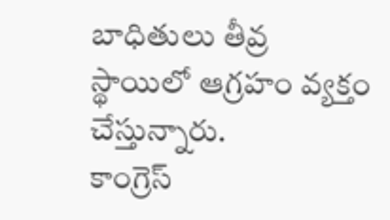బాధితులు తీవ్ర స్థాయిలో ఆగ్రహం వ్యక్తం చేస్తున్నారు.
కాంగ్రెస్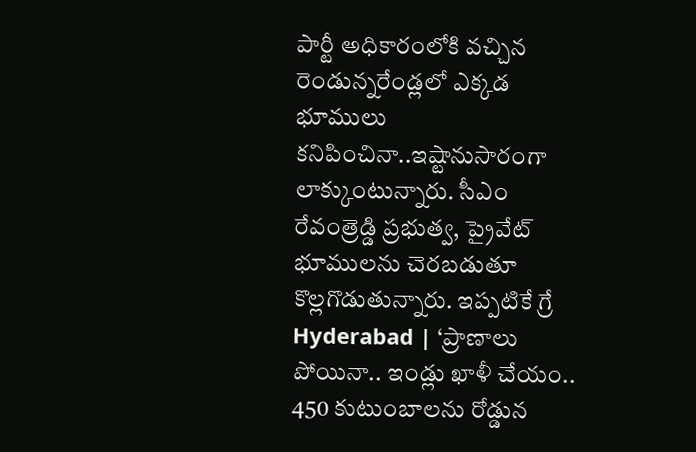పార్టీ అధికారంలోకి వచ్చిన రెండున్నరేండ్లలో ఎక్కడ భూములు కనిపించినా..ఇష్టానుసారంగా లాక్కుంటున్నారు. సీఎం రేవంత్రెడ్డి ప్రభుత్వ, ప్రైవేట్ భూములను చెరబడుతూ కొల్లగొడుతున్నారు. ఇప్పటికే గ్రే
Hyderabad | ‘ప్రాణాలు పోయినా.. ఇండ్లు ఖాళీ చేయం.. 450 కుటుంబాలను రోడ్డున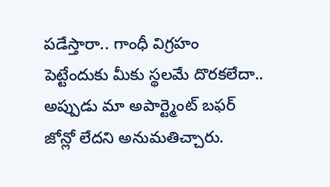పడేస్తారా.. గాంధీ విగ్రహం పెట్టేందుకు మీకు స్థలమే దొరకలేదా.. అప్పుడు మా అపార్ట్మెంట్ బఫర్ జోన్లో లేదని అనుమతిచ్చారు.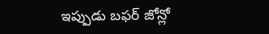ఇప్పుడు బఫర్ జోన్లో